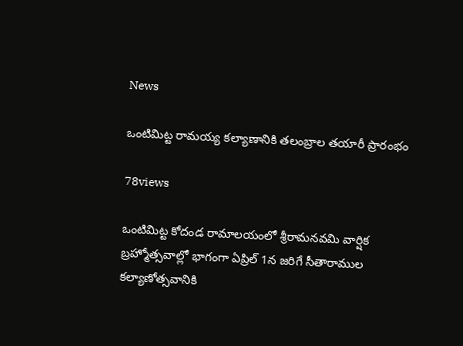News

ఒంటిమిట్ట రామయ్య కల్యాణానికి తలంబ్రాల తయారీ ప్రారంభం

78views

ఒంటిమిట్ట కోదండ రామాలయంలో శ్రీరామనవమి వార్షిక బ్రహ్మోత్సవాల్లో భాగంగా ఏప్రిల్‌ 1న జరిగే సీతారాముల కల్యాణోత్సవానికి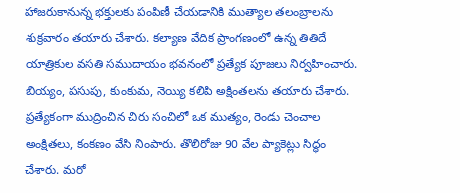హాజరుకానున్న భక్తులకు పంపిణీ చేయడానికి ముత్యాల తలంబ్రాలను శుక్రవారం తయారు చేశారు. కల్యాణ వేదిక ప్రాంగణంలో ఉన్న తితిదే యాత్రికుల వసతి సముదాయం భవనంలో ప్రత్యేక పూజలు నిర్వహించారు. బియ్యం, పసుపు, కుంకుమ, నెయ్యి కలిపి అక్షింతలను తయారు చేశారు. ప్రత్యేకంగా ముద్రించిన చిరు సంచిలో ఒక ముత్యం, రెండు చెంచాల అంక్షితలు, కంకణం వేసి నింపారు. తొలిరోజు 90 వేల ప్యాకెట్లు సిద్ధం చేశారు. మరో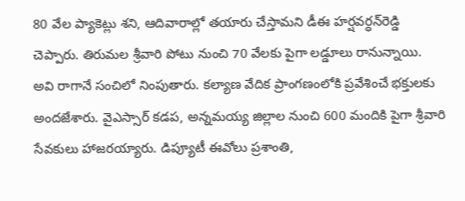80 వేల ప్యాకెట్లు శని, ఆదివారాల్లో తయారు చేస్తామని డీఈ హర్షవర్ధన్‌రెడ్డి చెప్పారు. తిరుమల శ్రీవారి పోటు నుంచి 70 వేలకు పైగా లడ్డూలు రానున్నాయి. అవి రాగానే సంచిలో నింపుతారు. కల్యాణ వేదిక ప్రాంగణంలోకి ప్రవేశించే భక్తులకు అందజేశారు. వైఎస్సార్‌ కడప, అన్నమయ్య జిల్లాల నుంచి 600 మందికి పైగా శ్రీవారి సేవకులు హాజరయ్యారు. డిప్యూటీ ఈవోలు ప్రశాంతి,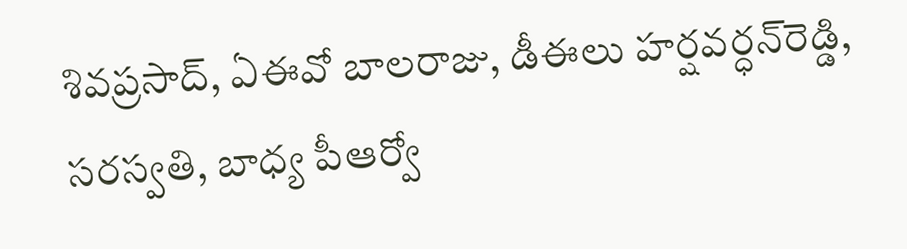శివప్రసాద్, ఏఈవో బాలరాజు, డీఈలు హర్షవర్ధన్‌రెడ్డి, సరస్వతి, బాధ్య పీఆర్వో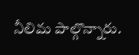నీలిమ పాల్గొన్నారు.